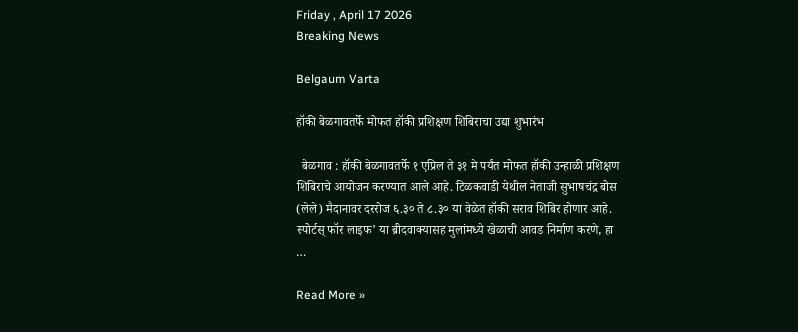Friday , April 17 2026
Breaking News

Belgaum Varta

हॉकी बेळगावतर्फे मोफत हॉकी प्रशिक्षण शिबिराचा उद्या शुभारंभ

  बेळगाव : हॉकी बेळगावतर्फे १ एप्रिल ते ३१ मे पर्यंत मोफत हॉकी उन्हाळी प्रशिक्षण शिबिराचे आयोजन करण्यात आले आहे. टिळकवाडी येथील नेताजी सुभाषचंद्र बोस (लेले) मैदानावर दररोज ६.३० ते ८.३० या वेळेत हॉकी सराव शिबिर होणार आहे. स्पोर्टस् फॉर लाइफ’ या ब्रीदवाक्यासह मुलांमध्ये खेळाची आवड निर्माण करणे, हा …

Read More »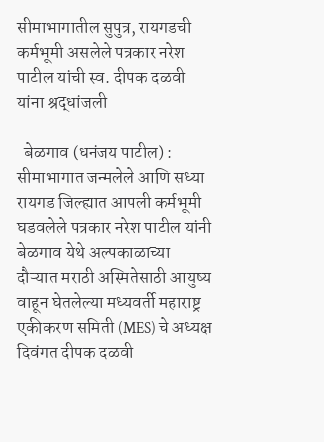सीमाभागातील सुपुत्र, रायगडची कर्मभूमी असलेले पत्रकार नरेश पाटील यांची स्व. दीपक दळवी यांना श्रद्धांजली

  बेळगाव (धनंजय पाटील) : सीमाभागात जन्मलेले आणि सध्या रायगड जिल्ह्यात आपली कर्मभूमी घडवलेले पत्रकार नरेश पाटील यांनी बेळगाव येथे अल्पकाळाच्या दौऱ्यात मराठी अस्मितेसाठी आयुष्य वाहून घेतलेल्या मध्यवर्ती महाराष्ट्र एकीकरण समिती (MES) चे अध्यक्ष दिवंगत दीपक दळवी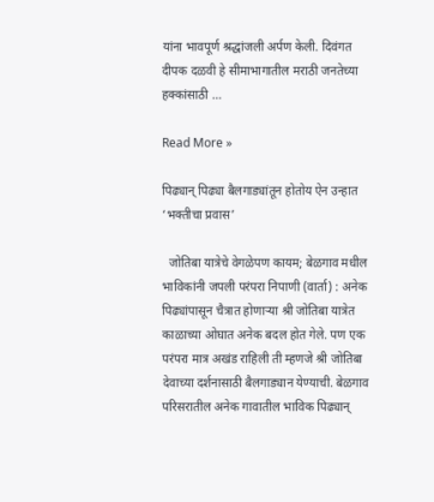यांना भावपूर्ण श्रद्धांजली अर्पण केली. दिवंगत दीपक दळवी हे सीमाभागातील मराठी जनतेच्या हक्कांसाठी …

Read More »

पिढ्यान् पिढ्या बैलगाड्यांतून होतोय ऐन उन्हात ‘भक्तीचा प्रवास’

  जोतिबा यात्रेचे वेगळेपण कायम; बेळगाव मधील भाविकांनी जपली परंपरा निपाणी (वार्ता) : अनेक पिढ्यांपासून चैत्रात होणाऱ्या श्री जोतिबा यात्रेत काळाच्या ओघात अनेक बदल होत गेले. पण एक परंपरा मात्र अखंड राहिली ती म्हणजे श्री जोतिबा देवाच्या दर्शनासाठी बैलगाड्यान येण्याची. बेळगाव परिसरातील अनेक गावातील भाविक पिढ्यान्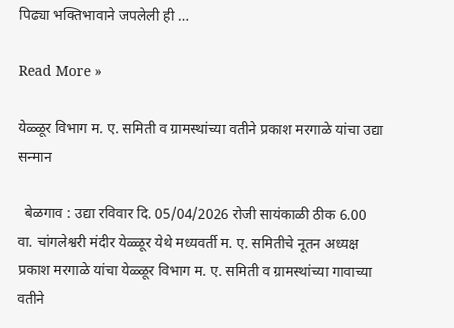पिढ्या भक्तिभावाने जपलेली ही …

Read More »

येळ्ळूर विभाग म. ए. समिती व ग्रामस्थांच्या वतीने प्रकाश मरगाळे यांचा उद्या सन्मान

  बेळगाव : उद्या रविवार दि. 05/04/2026 रोजी सायंकाळी ठीक 6.00 वा. चांगलेश्वरी मंदीर येळ्ळूर येथे मध्यवर्ती म. ए. समितीचे नूतन अध्यक्ष प्रकाश मरगाळे यांचा येळ्ळूर विभाग म. ए. समिती व ग्रामस्थांच्या गावाच्या वतीने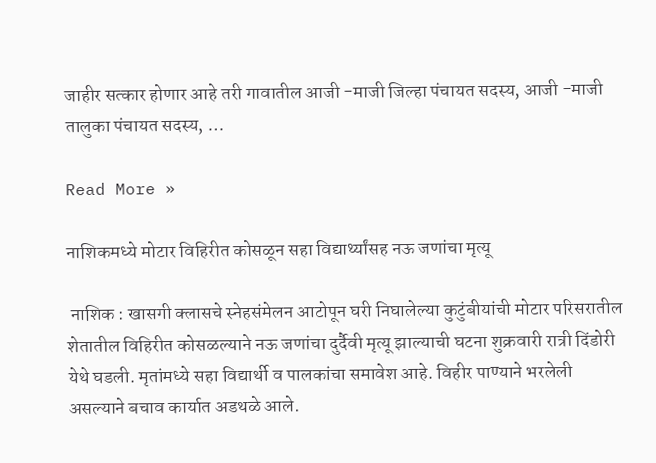जाहीर सत्कार होणार आहे तरी गावातील आजी -माजी जिल्हा पंचायत सदस्य, आजी -माजी तालुका पंचायत सदस्य, …

Read More »

नाशिकमध्ये मोटार विहिरीत कोसळून सहा विद्यार्थ्यांसह नऊ जणांचा मृत्यू

 नाशिक : खासगी क्लासचे स्नेहसंमेलन आटोपून घरी निघालेल्या कुटुंबीयांची मोटार परिसरातील शेतातील विहिरीत कोसळल्याने नऊ जणांचा दुर्दैवी मृत्यू झाल्याची घटना शुक्रवारी रात्री दिंडोरी येथे घडली. मृतांमध्ये सहा विद्यार्थी व पालकांचा समावेश आहे. विहीर पाण्याने भरलेली असल्याने बचाव कार्यात अडथळे आले.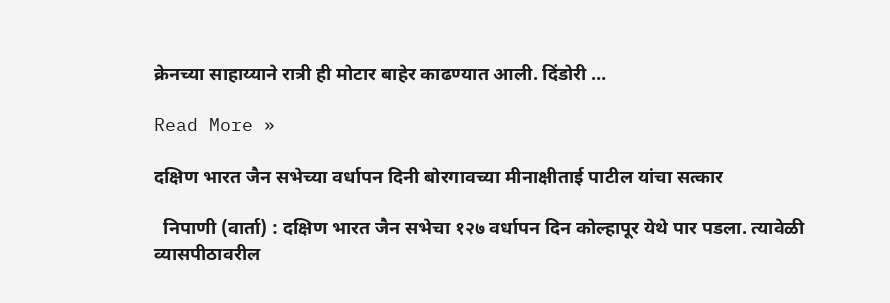क्रेनच्या साहाय्याने रात्री ही मोटार बाहेर काढण्यात आली. दिंडोरी …

Read More »

दक्षिण भारत जैन सभेच्या वर्धापन दिनी बोरगावच्या मीनाक्षीताई पाटील यांचा सत्कार

  निपाणी (वार्ता) : दक्षिण भारत जैन सभेचा १२७ वर्धापन दिन कोल्हापूर येथे पार पडला. त्यावेळी व्यासपीठावरील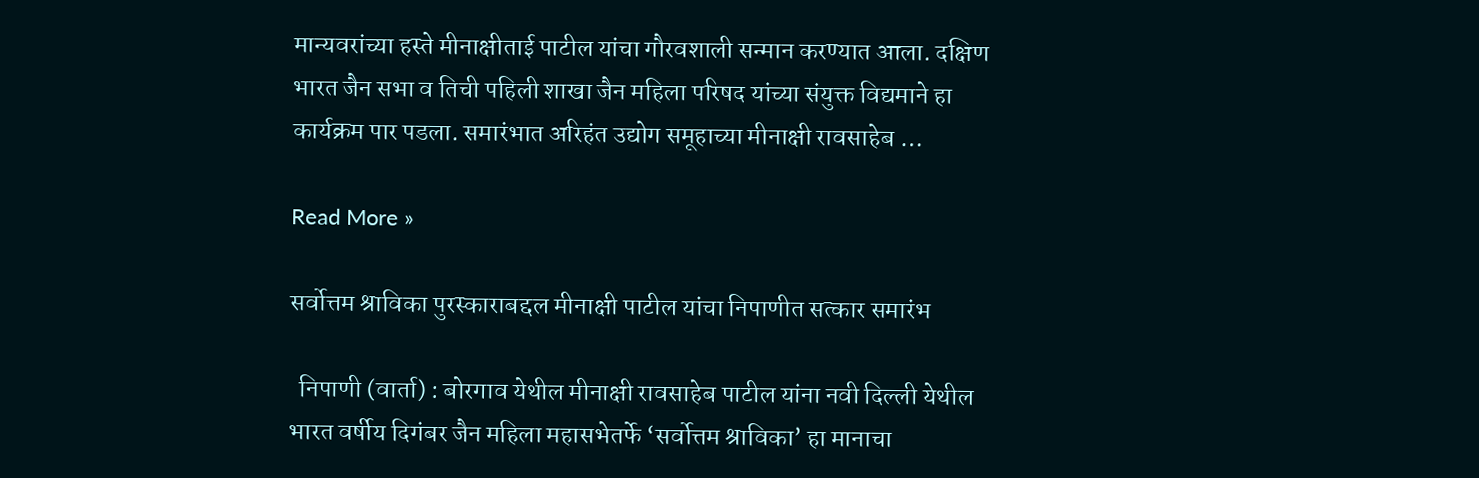मान्यवरांच्या हस्ते मीनाक्षीताई पाटील यांचा गौरवशाली सन्मान करण्यात आला. दक्षिण भारत जैन सभा व तिची पहिली शाखा जैन महिला परिषद यांच्या संयुक्त विद्यमाने हा कार्यक्रम पार पडला. समारंभात अरिहंत उद्योग समूहाच्या मीनाक्षी रावसाहेब …

Read More »

सर्वोत्तम श्राविका पुरस्काराबद्दल मीनाक्षी पाटील यांचा निपाणीत सत्कार समारंभ

  निपाणी (वार्ता) : बोरगाव येथील मीनाक्षी रावसाहेब पाटील यांना नवी दिल्ली येथील भारत वर्षीय दिगंबर जैन महिला महासभेतर्फे ‘सर्वोत्तम श्राविका’ हा मानाचा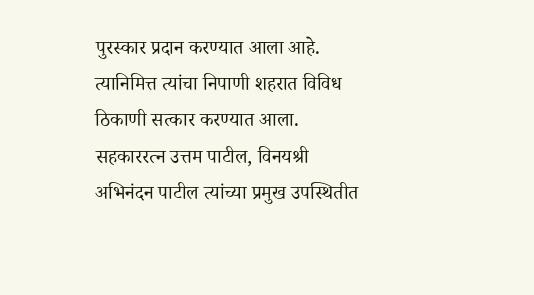पुरस्कार प्रदान करण्यात आला आहे. त्यानिमित्त त्यांचा निपाणी शहरात विविध ठिकाणी सत्कार करण्यात आला. सहकाररत्न उत्तम पाटील, विनयश्री अभिनंदन पाटील त्यांच्या प्रमुख उपस्थितीत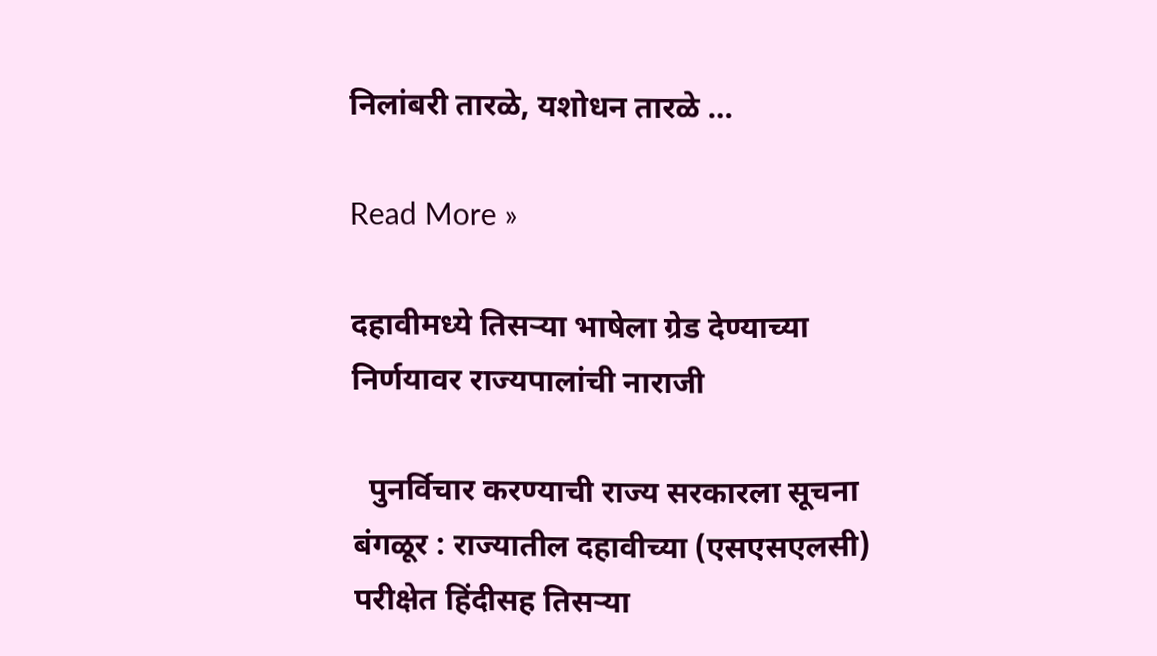निलांबरी तारळे, यशोधन तारळे …

Read More »

दहावीमध्ये तिसऱ्या भाषेला ग्रेड देण्याच्या निर्णयावर राज्यपालांची नाराजी

  पुनर्विचार करण्याची राज्य सरकारला सूचना बंगळूर : राज्यातील दहावीच्या (एसएसएलसी) परीक्षेत हिंदीसह तिसऱ्या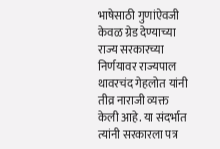भाषेसाठी गुणांऐवजी केवळ ग्रेड देण्याच्या राज्य सरकारच्या निर्णयावर राज्यपाल थावरचंद गेहलोत यांनी तीव्र नाराजी व्यक्त केली आहे. या संदर्भात त्यांनी सरकारला पत्र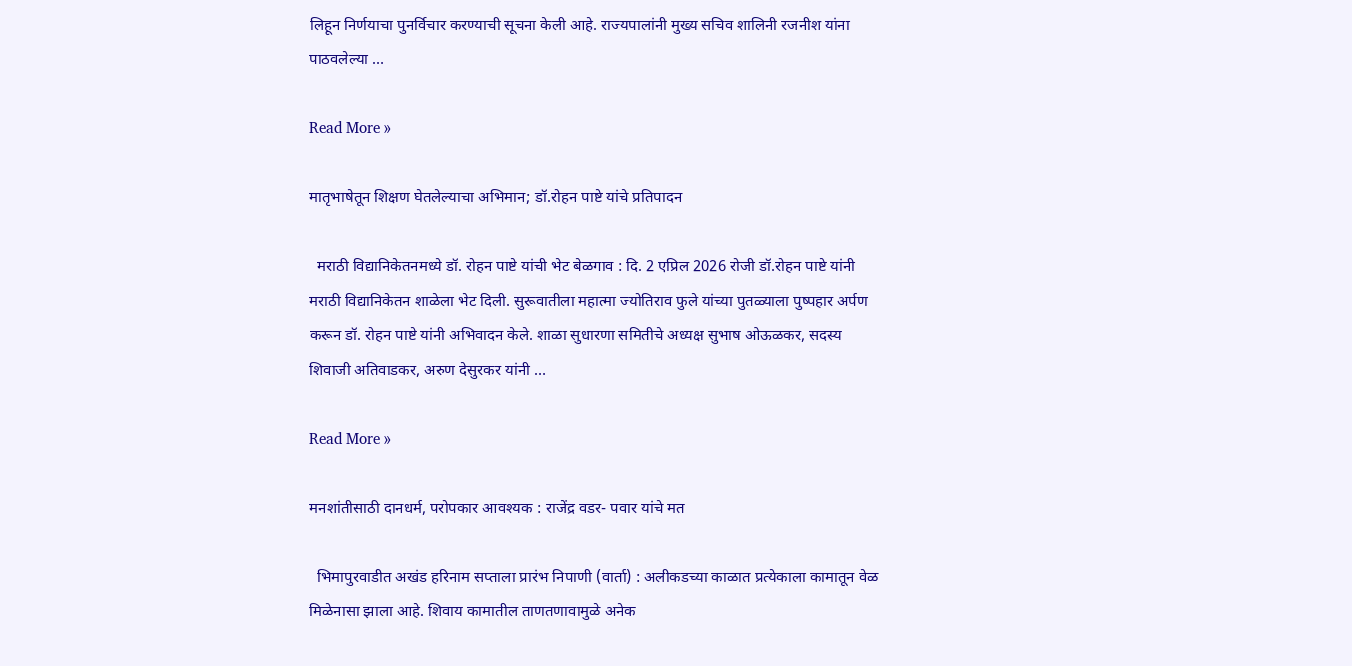लिहून निर्णयाचा पुनर्विचार करण्याची सूचना केली आहे. राज्यपालांनी मुख्य सचिव शालिनी रजनीश यांना पाठवलेल्या …

Read More »

मातृभाषेतून शिक्षण घेतलेल्याचा अभिमान; डॉ.रोहन पाष्टे यांचे प्रतिपादन

  मराठी विद्यानिकेतनमध्ये डॉ. रोहन पाष्टे यांची भेट बेळगाव : दि. 2 एप्रिल 2026 रोजी डॉ.रोहन पाष्टे यांनी मराठी विद्यानिकेतन शाळेला भेट दिली. सुरूवातीला महात्मा ज्योतिराव फुले यांच्या पुतळ्याला पुष्पहार अर्पण करून डॉ. रोहन पाष्टे यांनी अभिवादन केले. शाळा सुधारणा समितीचे अध्यक्ष सुभाष ओऊळकर, सदस्य शिवाजी अतिवाडकर, अरुण देसुरकर यांनी …

Read More »

मनशांतीसाठी दानधर्म, परोपकार आवश्यक : राजेंद्र वडर- पवार यांचे मत

  भिमापुरवाडीत अखंड हरिनाम सप्ताला प्रारंभ निपाणी (वार्ता) : अलीकडच्या काळात प्रत्येकाला कामातून वेळ मिळेनासा झाला आहे. शिवाय कामातील ताणतणावामुळे अनेक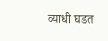व्याधी घडत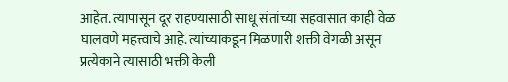आहेत. त्यापासून दूर राहण्यासाठी साधू संतांच्या सहवासात काही वेळ घालवणे महत्त्वाचे आहे. त्यांच्याकडून मिळणारी शक्ती वेगळी असून प्रत्येकाने त्यासाठी भक्ती केली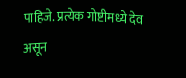पाहिजे. प्रत्येक गोष्टीमध्ये देव असून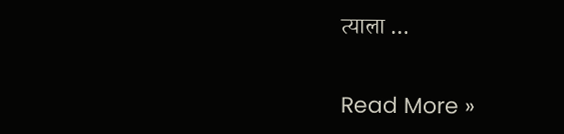त्याला …

Read More »